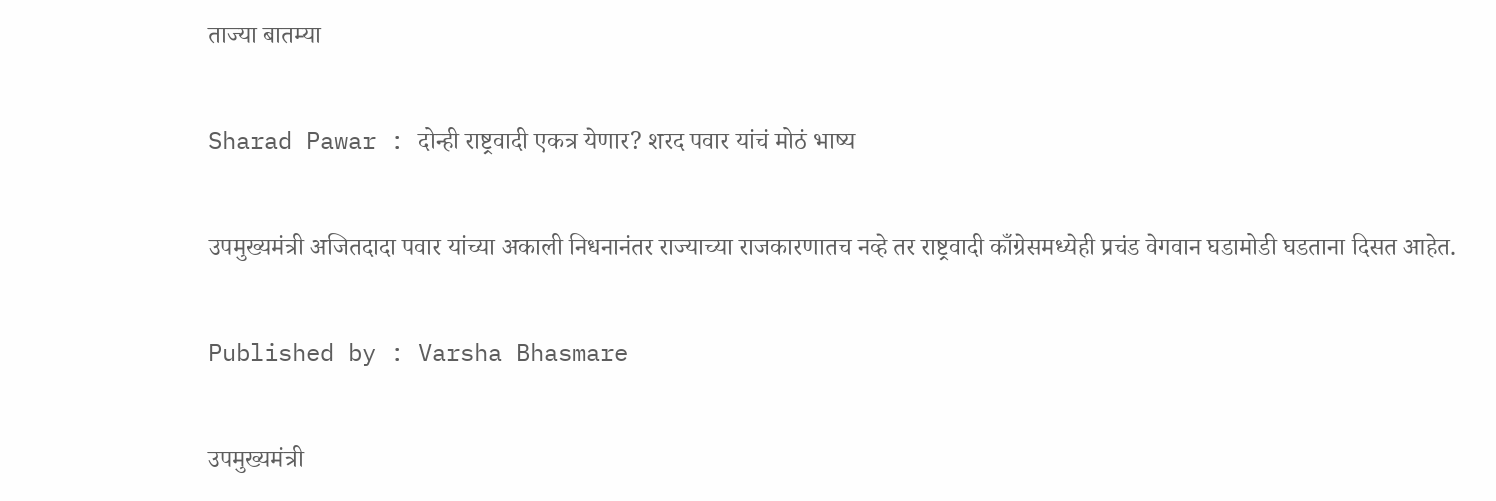ताज्या बातम्या

Sharad Pawar : दोन्ही राष्ट्रवादी एकत्र येणार? शरद पवार यांचं मोठं भाष्य

उपमुख्यमंत्री अजितदादा पवार यांच्या अकाली निधनानंतर राज्याच्या राजकारणातच नव्हे तर राष्ट्रवादी काँग्रेसमध्येही प्रचंड वेगवान घडामोडी घडताना दिसत आहेत.

Published by : Varsha Bhasmare

उपमुख्यमंत्री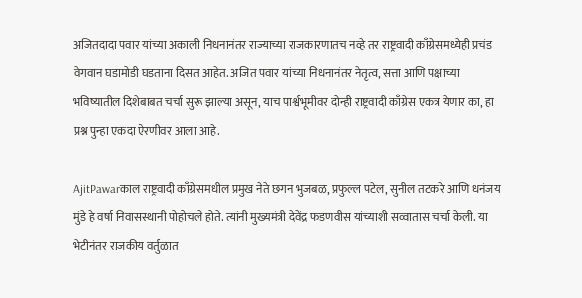अजितदादा पवार यांच्या अकाली निधनानंतर राज्याच्या राजकारणातच नव्हे तर राष्ट्रवादी काँग्रेसमध्येही प्रचंड वेगवान घडामोडी घडताना दिसत आहेत. अजित पवार यांच्या निधनानंतर नेतृत्व, सत्ता आणि पक्षाच्या भविष्यातील दिशेबाबत चर्चा सुरू झाल्या असून, याच पार्श्वभूमीवर दोन्ही राष्ट्रवादी काँग्रेस एकत्र येणार का, हा प्रश्न पुन्हा एकदा ऐरणीवर आला आहे.

AjitPawarकाल राष्ट्रवादी काँग्रेसमधील प्रमुख नेते छगन भुजबळ, प्रफुल्ल पटेल, सुनील तटकरे आणि धनंजय मुंडे हे वर्षा निवासस्थानी पोहोचले होते. त्यांनी मुख्यमंत्री देवेंद्र फडणवीस यांच्याशी सव्वातास चर्चा केली. या भेटीनंतर राजकीय वर्तुळात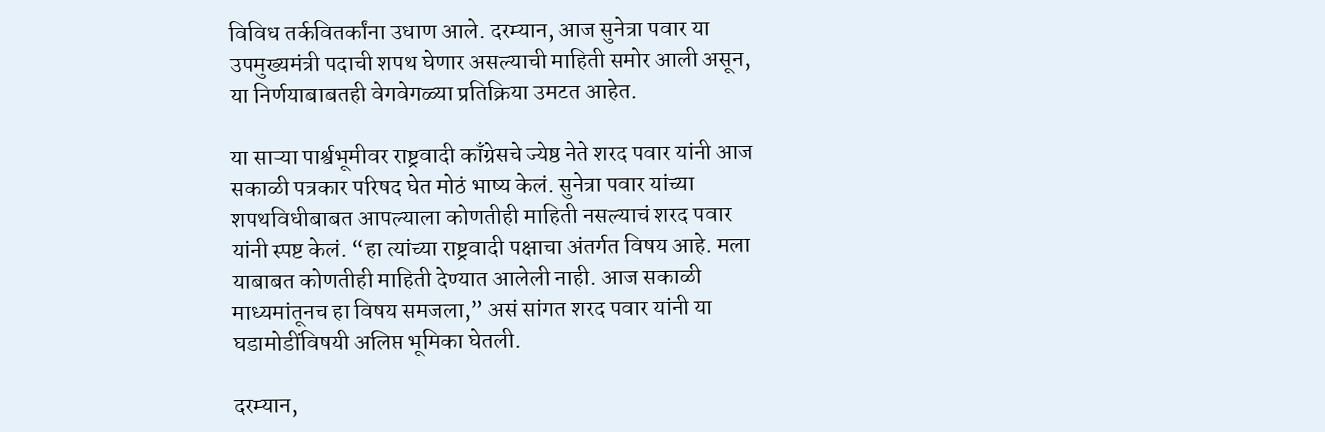विविध तर्कवितर्कांना उधाण आले. दरम्यान, आज सुनेत्रा पवार या उपमुख्यमंत्री पदाची शपथ घेणार असल्याची माहिती समोर आली असून, या निर्णयाबाबतही वेगवेगळ्या प्रतिक्रिया उमटत आहेत.

या साऱ्या पार्श्वभूमीवर राष्ट्रवादी काँग्रेसचे ज्येष्ठ नेते शरद पवार यांनी आज सकाळी पत्रकार परिषद घेत मोठं भाष्य केलं. सुनेत्रा पवार यांच्या शपथविधीबाबत आपल्याला कोणतीही माहिती नसल्याचं शरद पवार यांनी स्पष्ट केलं. “हा त्यांच्या राष्ट्रवादी पक्षाचा अंतर्गत विषय आहे. मला याबाबत कोणतीही माहिती देण्यात आलेली नाही. आज सकाळी माध्यमांतूनच हा विषय समजला,” असं सांगत शरद पवार यांनी या घडामोडींविषयी अलिप्त भूमिका घेतली.

दरम्यान,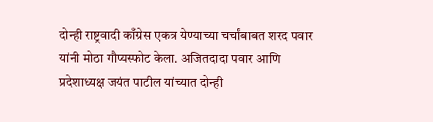दोन्ही राष्ट्रवादी काँग्रेस एकत्र येण्याच्या चर्चांबाबत शरद पवार यांनी मोठा गौप्यस्फोट केला. अजितदादा पवार आणि प्रदेशाध्यक्ष जयंत पाटील यांच्यात दोन्ही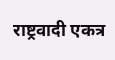राष्ट्रवादी एकत्र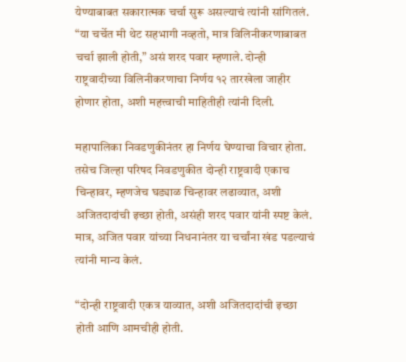येण्याबाबत सकारात्मक चर्चा सुरू असल्याचं त्यांनी सांगितलं. “या चर्चेत मी थेट सहभागी नव्हतो, मात्र विलिनीकरणाबाबत चर्चा झाली होती,” असं शरद पवार म्हणाले. दोन्ही राष्ट्रवादीच्या विलिनीकरणाचा निर्णय १२ तारखेला जाहीर होणार होता, अशी महत्त्वाची माहितीही त्यांनी दिली.

महापालिका निवडणुकीनंतर हा निर्णय घेण्याचा विचार होता. तसेच जिल्हा परिषद निवडणुकीत दोन्ही राष्ट्रवादी एकाच चिन्हावर, म्हणजेच घड्याळ चिन्हावर लढाव्यात, अशी अजितदादांची इच्छा होती, असंही शरद पवार यांनी स्पष्ट केलं. मात्र, अजित पवार यांच्या निधनानंतर या चर्चांना खंड पडल्याचं त्यांनी मान्य केलं.

“दोन्ही राष्ट्रवादी एकत्र याव्यात, अशी अजितदादांची इच्छा होती आणि आमचीही होती.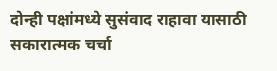दोन्ही पक्षांमध्ये सुसंवाद राहावा यासाठी सकारात्मक चर्चा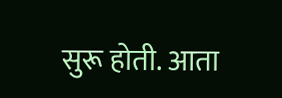सुरू होती. आता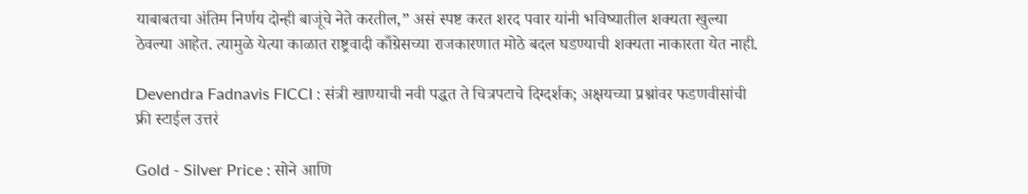याबाबतचा अंतिम निर्णय दोन्ही बाजूंचे नेते करतील,” असं स्पष्ट करत शरद पवार यांनी भविष्यातील शक्यता खुल्या ठेवल्या आहेत. त्यामुळे येत्या काळात राष्ट्रवादी काँग्रेसच्या राजकारणात मोठे बदल घडण्याची शक्यता नाकारता येत नाही.

Devendra Fadnavis FICCI : संत्री खाण्याची नवी पद्धत ते चित्रपटाचे दिग्दर्शक; अक्षयच्या प्रश्नांवर फडणवीसांची फ्री स्टाईल उत्तरं

Gold - Silver Price : सोने आणि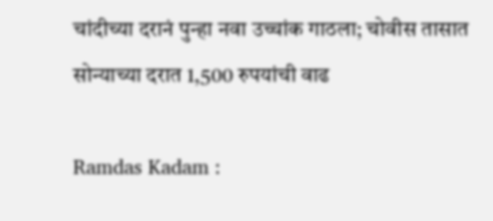चांदीच्या दरानं पुन्हा नवा उच्चांक गाठला; चोवीस तासात सोन्याच्या दरात 1,500 रुपयांची वाढ

Ramdas Kadam :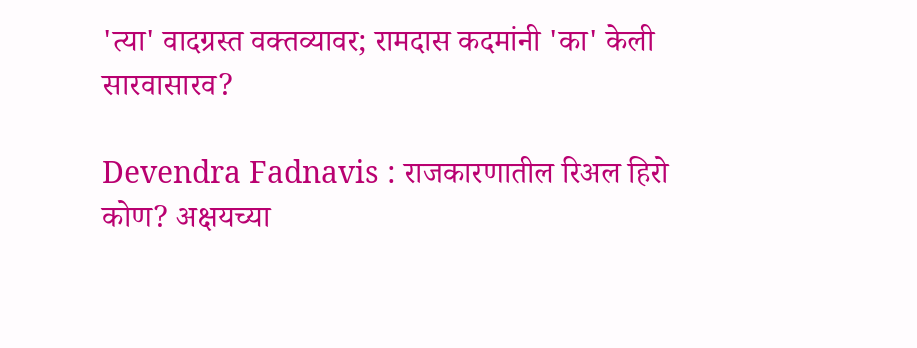'त्या' वादग्रस्त वक्तव्यावर; रामदास कदमांनी 'का' केली सारवासारव?

Devendra Fadnavis : राजकारणातील रिअल हिरो कोण? अक्षयच्या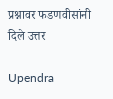प्रश्नावर फडणवीसांनी दिले उत्तर

Upendra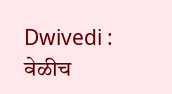Dwivedi : वेळीच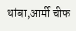थांबा,आर्मी चीफ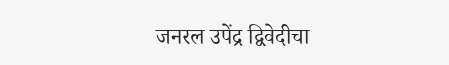जनरल उपेंद्र द्विवेदीचा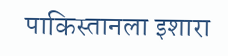पाकिस्तानला इशारा